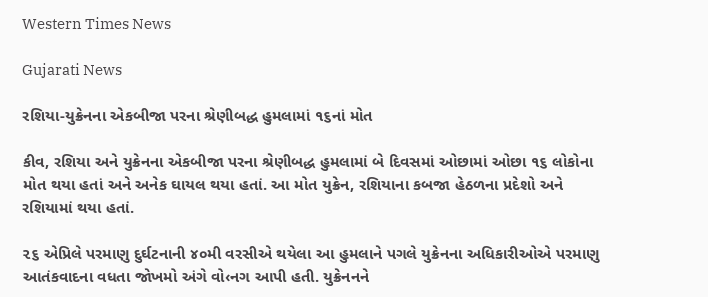Western Times News

Gujarati News

રશિયા-યુક્રેનના એકબીજા પરના શ્રેણીબદ્ધ હુમલામાં ૧૬નાં મોત

કીવ, રશિયા અને યુક્રેનના એકબીજા પરના શ્રેણીબદ્ધ હુમલામાં બે દિવસમાં ઓછામાં ઓછા ૧૬ લોકોના મોત થયા હતાં અને અનેક ઘાયલ થયા હતાં. આ મોત યુક્રેન, રશિયાના કબજા હેઠળના પ્રદેશો અને રશિયામાં થયા હતાં.

૨૬ એપ્રિલે પરમાણુ દુર્ઘટનાની ૪૦મી વરસીએ થયેલા આ હુમલાને પગલે યુક્રેનના અધિકારીઓએ પરમાણુ આતંકવાદના વધતા જોખમો અંગે વો‹નગ આપી હતી. યુક્રેનનને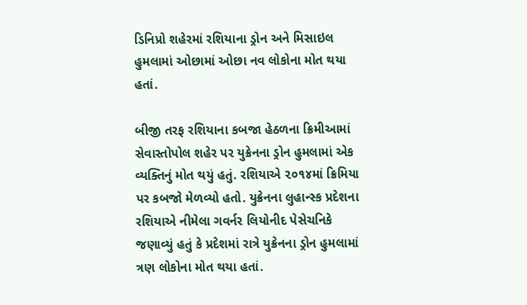ડિનિપ્રો શહેરમાં રશિયાના ડ્રોન અને મિસાઇલ હુમલામાં ઓછામાં ઓછા નવ લોકોના મોત થયા હતાં.

બીજી તરફ રશિયાના કબજા હેઠળના ક્રિમીઆમાં સેવાસ્તોપોલ શહેર પર યુક્રેનના ડ્રોન હુમલામાં એક વ્યક્તિનું મોત થયું હતું. રશિયાએ ૨૦૧૪માં ક્રિમિયા પર કબજો મેળવ્યો હતો. યુક્રેનના લુહાન્સ્ક પ્રદેશના રશિયાએ નીમેલા ગવર્નર લિયોનીદ પેસેચનિકે જણાવ્યું હતું કે પ્રદેશમાં રાત્રે યુક્રેનના ડ્રોન હુમલામાં ત્રણ લોકોના મોત થયા હતાં.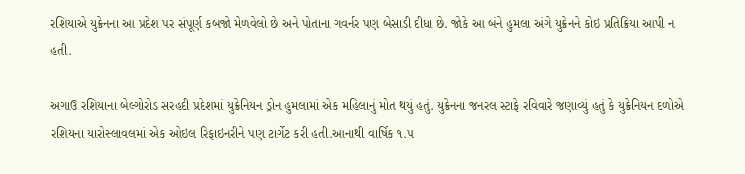રશિયાએ યુક્રેનના આ પ્રદેશ પર સંપૂર્ણ કબજો મેળવેલો છે અને પોતાના ગવર્નર પણ બેસાડી દીધા છે. જોકે આ બંને હુમલા અંગે યુક્રેનને કોઇ પ્રતિક્રિયા આપી ન હતી.

અગાઉ રશિયાના બેલ્ગોરોડ સરહદી પ્રદેશમાં યુક્રેનિયન ડ્રોન હુમલામાં એક મહિલાનું મોત થયું હતું. યુક્રેનના જનરલ સ્ટાફે રવિવારે જણાવ્યું હતું કે યુક્રેનિયન દળોએ રશિયના યારોસ્લાવલમાં એક ઓઇલ રિફાઇનરીને પણ ટાર્ગેટ કરી હતી.આનાથી વાર્ષિક ૧.૫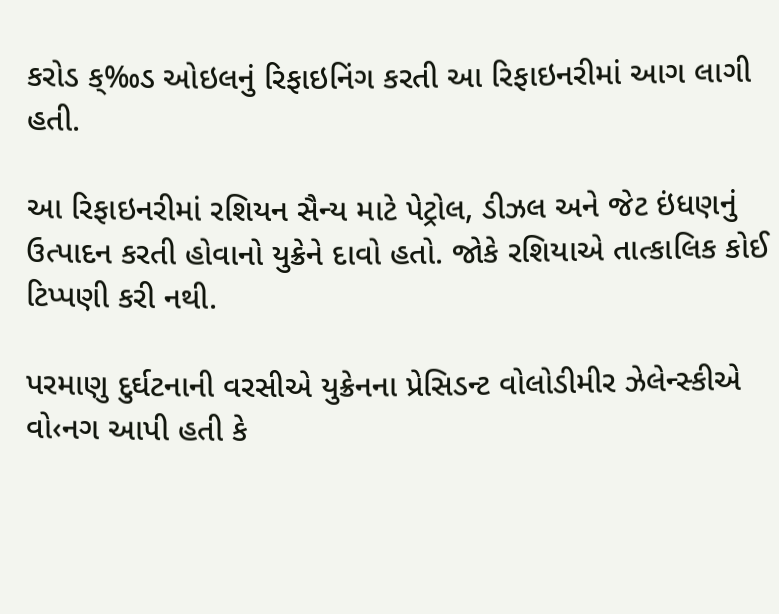કરોડ ક્‰ડ ઓઇલનું રિફાઇનિંગ કરતી આ રિફાઇનરીમાં આગ લાગી હતી.

આ રિફાઇનરીમાં રશિયન સૈન્ય માટે પેટ્રોલ, ડીઝલ અને જેટ ઇંધણનું ઉત્પાદન કરતી હોવાનો યુક્રેને દાવો હતો. જોકે રશિયાએ તાત્કાલિક કોઈ ટિપ્પણી કરી નથી.

પરમાણુ દુર્ઘટનાની વરસીએ યુક્રેનના પ્રેસિડન્ટ વોલોડીમીર ઝેલેન્સ્કીએ વો‹નગ આપી હતી કે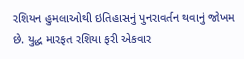રશિયન હુમલાઓથી ઇતિહાસનું પુનરાવર્તન થવાનું જોખમ છે. યુદ્ધ મારફત રશિયા ફરી એકવાર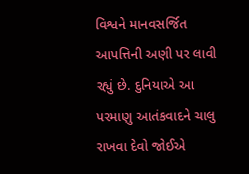વિશ્વને માનવસર્જિત આપત્તિની અણી પર લાવી રહ્યું છે. દુનિયાએ આ પરમાણુ આતંકવાદને ચાલુ રાખવા દેવો જોઈએ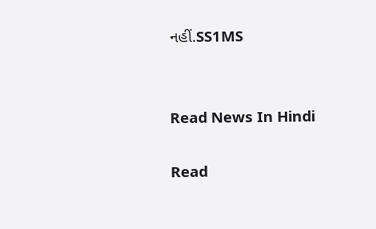નહીં.SS1MS


Read News In Hindi

Read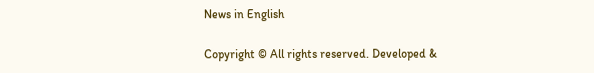News in English

Copyright © All rights reserved. Developed &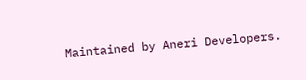Maintained by Aneri Developers.